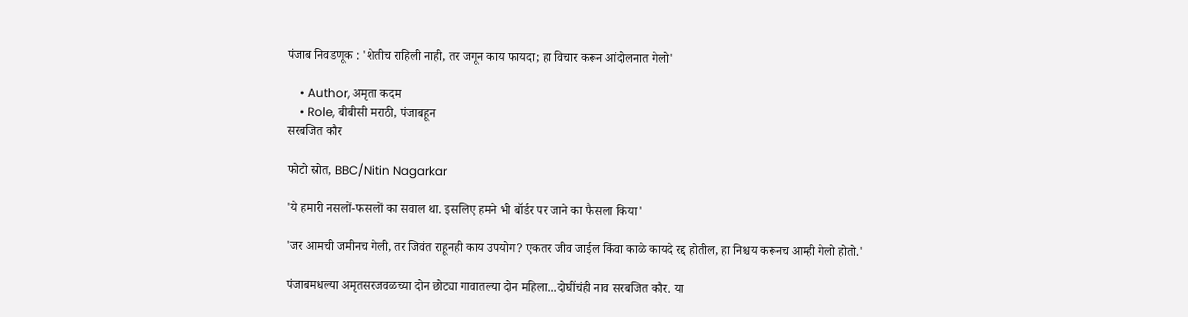पंजाब निवडणूक : 'शेतीच राहिली नाही, तर जगून काय फायदा; हा विचार करून आंदोलनात गेलो'

    • Author, अमृता कदम
    • Role, बीबीसी मराठी, पंजाबहून
सरबजित कौर

फोटो स्रोत, BBC/Nitin Nagarkar

'ये हमारी नसलों-फसलों का सवाल था. इसलिए हमने भी बॉर्डर पर जाने का फैसला किया'

'जर आमची जमीनच गेली, तर जिवंत राहूनही काय उपयोग? एकतर जीव जाईल किंवा काळे कायदे रद्द होतील, हा निश्चय करूनच आम्ही गेलो होतो.'

पंजाबमधल्या अमृतसरजवळच्या दोन छोट्या गावातल्या दोन महिला...दोघींचंही नाव सरबजित कौर. या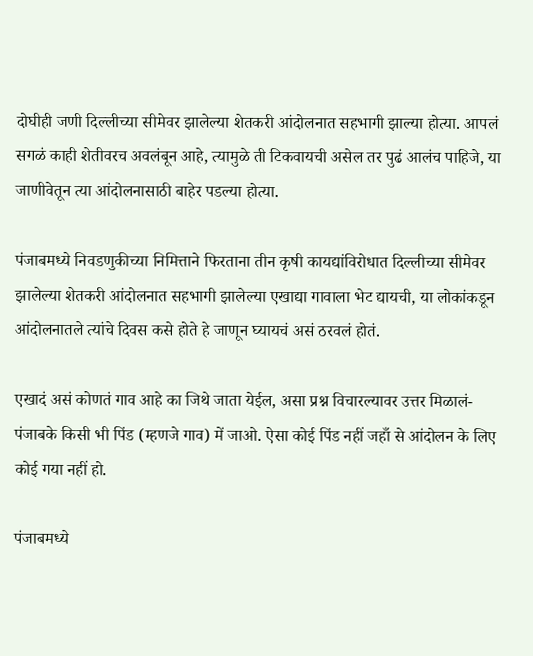दोघीही जणी दिल्लीच्या सीमेवर झालेल्या शेतकरी आंदोलनात सहभागी झाल्या होत्या. आपलं सगळं काही शेतीवरच अवलंबून आहे, त्यामुळे ती टिकवायची असेल तर पुढं आलंच पाहिजे, या जाणीवेतून त्या आंदोलनासाठी बाहेर पडल्या होत्या.

पंजाबमध्ये निवडणुकीच्या निमित्ताने फिरताना तीन कृषी कायद्यांविरोधात दिल्लीच्या सीमेवर झालेल्या शेतकरी आंदोलनात सहभागी झालेल्या एखाद्या गावाला भेट द्यायची, या लोकांकडून आंदोलनातले त्यांचे दिवस कसे होते हे जाणून घ्यायचं असं ठरवलं होतं.

एखादं असं कोणतं गाव आहे का जिथे जाता येईल, असा प्रश्न विचारल्यावर उत्तर मिळालं- पंजाबके किसी भी पिंड (म्हणजे गाव) में जाओ. ऐसा कोई पिंड नहीं जहाँ से आंदोलन के लिए कोई गया नहीं हो.

पंजाबमध्ये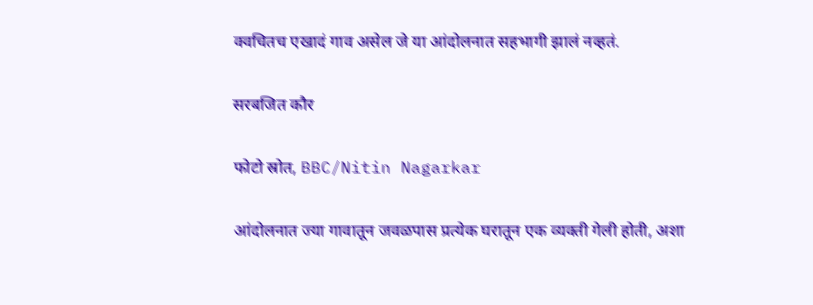क्वचितच एखादं गाव असेल जे या आंदोलनात सहभागी झालं नव्हतं.

सरबजित कौर

फोटो स्रोत, BBC/Nitin Nagarkar

आंदोलनात ज्या गावातून जवळपास प्रत्येक घरातून एक व्यक्ती गेली होती, अशा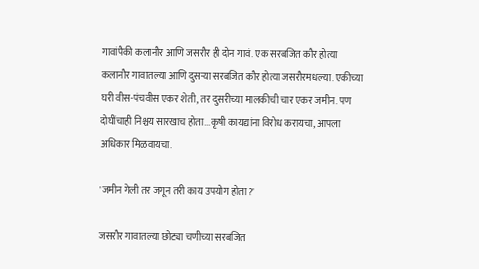गावांपैकी कलानौर आणि जसरौर ही दोन गावं. एक सरबजित कौर होत्या कलानौर गावातल्या आणि दुसऱ्या सरबजित कौर होत्या जसरौरमधल्या. एकीच्या घरी वीस-पंचवीस एकर शेती, तर दुसरीच्या मालकीची चार एकर जमीन. पण दोघींचाही निश्चय सारखाच होता...कृषी कायद्यांना विरोध करायचा, आपला अधिकार मिळवायचा.

'जमीन गेली तर जगून तरी काय उपयोग होता?'

जसरौर गावातल्या छोट्या चणीच्या सरबजित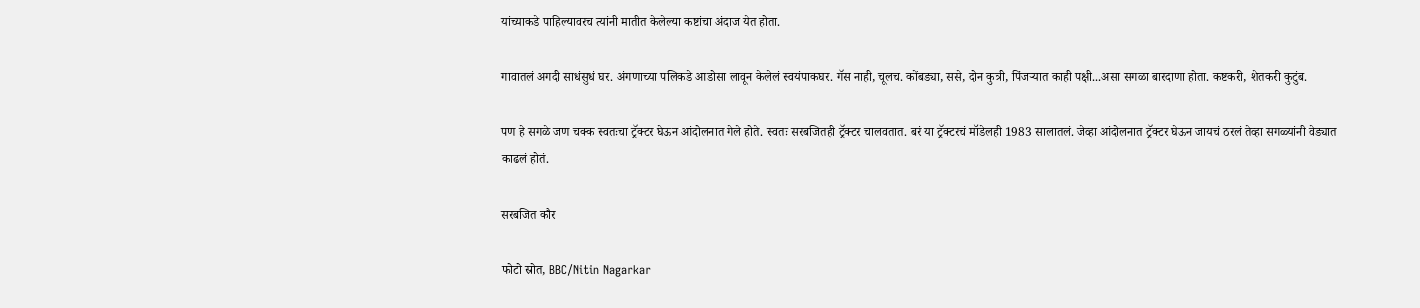यांच्याकडे पाहिल्यावरच त्यांनी मातीत केलेल्या कष्टांचा अंदाज येत होता.

गावातलं अगदी साधंसुधं घर. अंगणाच्या पलिकडे आडोसा लावून केलेलं स्वयंपाकघर. गॅस नाही, चूलच. कोंबड्या, ससे, दोन कुत्री, पिंजऱ्यात काही पक्षी...असा सगळा बारदाणा होता. कष्टकरी, शेतकरी कुटुंब.

पण हे सगळे जण चक्क स्वतःचा ट्रॅक्टर घेऊन आंदोलनात गेले होते. स्वतः सरबजितही ट्रॅक्टर चालवतात. बरं या ट्रॅक्टरचं मॉडेलही 1983 सालातलं. जेव्हा आंदोलनात ट्रॅक्टर घेऊन जायचं ठरलं तेव्हा सगळ्यांनी वेड्यात काढलं होतं.

सरबजित कौर

फोटो स्रोत, BBC/Nitin Nagarkar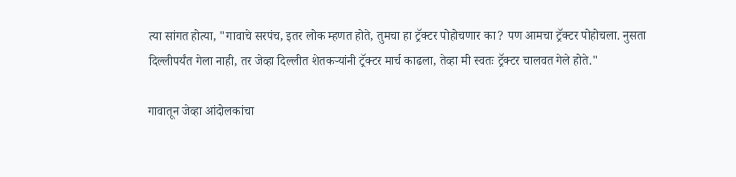त्या सांगत होत्या, "गावाचे सरपंच, इतर लोक म्हणत होते, तुमचा हा ट्रॅक्टर पोहोचणार का? पण आमचा ट्रॅक्टर पोहोचला. नुसता दिल्लीपर्यंत गेला नाही, तर जेव्हा दिल्लीत शेतकऱ्यांनी ट्रॅक्टर मार्च काढला, तेव्हा मी स्वतः ट्रॅक्टर चालवत गेले होते."

गावातून जेव्हा आंदोलकांचा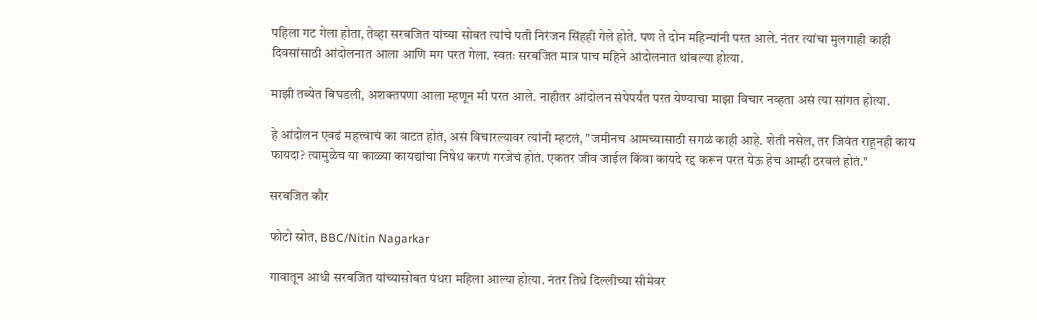पहिला गट गेला होता, तेव्हा सरबजित यांच्या सोबत त्यांचे पती निरंजन सिंहही गेले होते. पण ते दोन महिन्यांनी परत आले. नंतर त्यांचा मुलगाही काही दिवसांसाठी आंदोलनात आला आणि मग परत गेला. स्वतः सरबजित मात्र पाच महिने आंदोलनात थांबल्या होत्या.

माझी तब्येत बिघडली, अशक्तपणा आला म्हणून मी परत आले. नाहीतर आंदोलन संपेपर्यंत परत येण्याचा माझा विचार नव्हता असं त्या सांगत होत्या.

हे आंदोलन एवढं महत्त्वाचं का वाटत होतं, असं विचारल्यावर त्यांनी म्हटलं, "जमीनच आमच्यासाठी सगळं काही आहे. शेती नसेल, तर जिवंत राहूनही काय फायदा? त्यामुळेच या काळ्या कायद्यांचा निषेध करणं गरजेचं होतं. एकतर जीव जाईल किंवा कायदे रद्द करून परत येऊ हेच आम्ही ठरवलं होतं."

सरबजित कौर

फोटो स्रोत, BBC/Nitin Nagarkar

गावातून आधी सरबजित यांच्यासोबत पंधरा महिला आल्या होत्या. नंतर तिथे दिल्लीच्या सीमेवर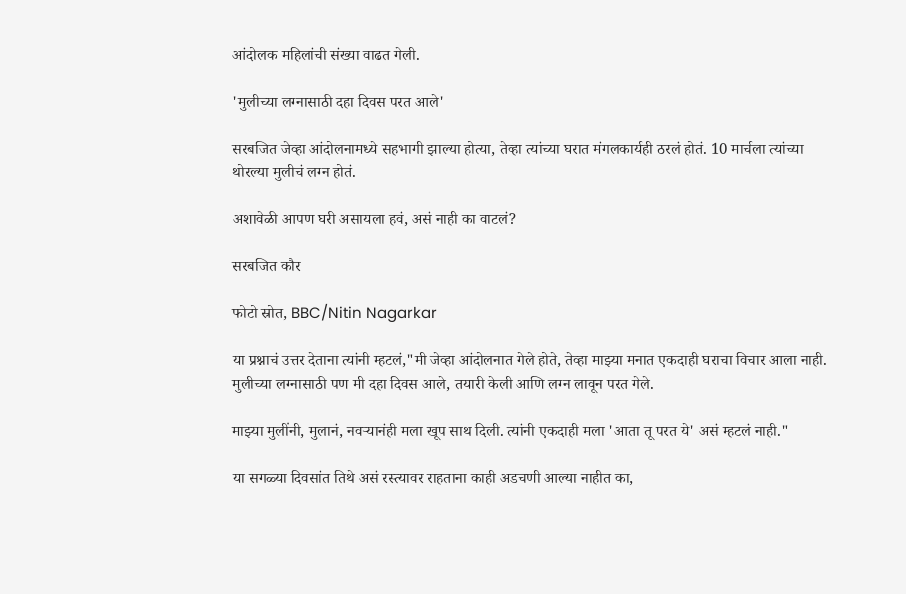आंदोलक महिलांची संख्या वाढत गेली.

'मुलीच्या लग्नासाठी दहा दिवस परत आले'

सरबजित जेव्हा आंदोलनामध्ये सहभागी झाल्या होत्या, तेव्हा त्यांच्या घरात मंगलकार्यही ठरलं होतं. 10 मार्चला त्यांच्या थोरल्या मुलीचं लग्न होतं.

अशावेळी आपण घरी असायला हवं, असं नाही का वाटलं?

सरबजित कौर

फोटो स्रोत, BBC/Nitin Nagarkar

या प्रश्नाचं उत्तर देताना त्यांनी म्हटलं,"मी जेव्हा आंदोलनात गेले होते, तेव्हा माझ्या मनात एकदाही घराचा विचार आला नाही. मुलीच्या लग्नासाठी पण मी दहा दिवस आले, तयारी केली आणि लग्न लावून परत गेले.

माझ्या मुलींनी, मुलानं, नवऱ्यानंही मला खूप साथ दिली. त्यांनी एकदाही मला 'आता तू परत ये' असं म्हटलं नाही."

या सगळ्या दिवसांत तिथे असं रस्त्यावर राहताना काही अडचणी आल्या नाहीत का,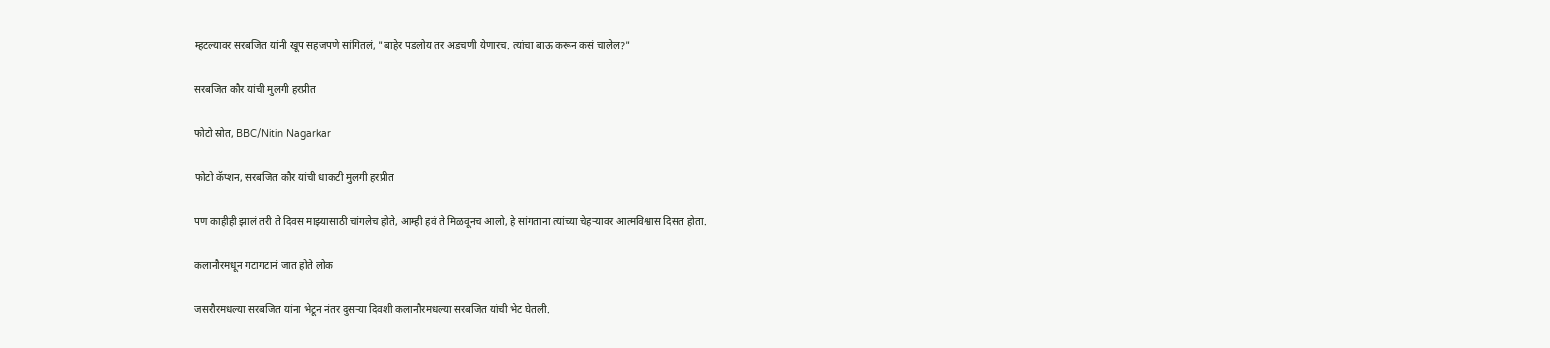म्हटल्यावर सरबजित यांनी खूप सहजपणे सांगितलं, "बाहेर पडलोय तर अडचणी येणारच. त्यांचा बाऊ करून कसं चालेल?"

सरबजित कौर यांची मुलगी हरप्रीत

फोटो स्रोत, BBC/Nitin Nagarkar

फोटो कॅप्शन, सरबजित कौर यांची धाकटी मुलगी हरप्रीत

पण काहीही झालं तरी ते दिवस माझ्यासाठी चांगलेच होते, आम्ही हवं ते मिळवूनच आलो, हे सांगताना त्यांच्या चेहऱ्यावर आत्मविश्वास दिसत होता.

कलानौरमधून गटागटानं जात होते लोक

जसरौरमधल्या सरबजित यांना भेटून नंतर दुसऱ्या दिवशी कलानौरमधल्या सरबजित यांची भेट घेतली.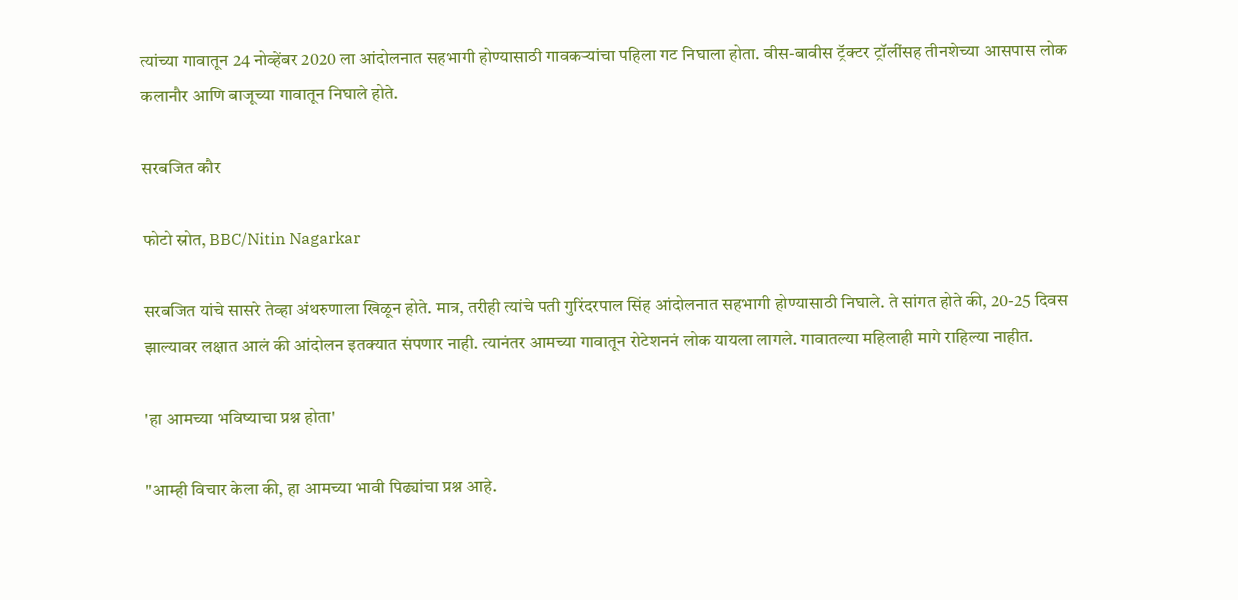त्यांच्या गावातून 24 नोव्हेंबर 2020 ला आंदोलनात सहभागी होण्यासाठी गावकऱ्यांचा पहिला गट निघाला होता. वीस-बावीस ट्रॅक्टर ट्रॉलींसह तीनशेच्या आसपास लोक कलानौर आणि बाजूच्या गावातून निघाले होते.

सरबजित कौर

फोटो स्रोत, BBC/Nitin Nagarkar

सरबजित यांचे सासरे तेव्हा अंथरुणाला खिळून होते. मात्र, तरीही त्यांचे पती गुरिंदरपाल सिंह आंदोलनात सहभागी होण्यासाठी निघाले. ते सांगत होते की, 20-25 दिवस झाल्यावर लक्षात आलं की आंदोलन इतक्यात संपणार नाही. त्यानंतर आमच्या गावातून रोटेशननं लोक यायला लागले. गावातल्या महिलाही मागे राहिल्या नाहीत.

'हा आमच्या भविष्याचा प्रश्न होता'

"आम्ही विचार केला की, हा आमच्या भावी पिढ्यांचा प्रश्न आहे.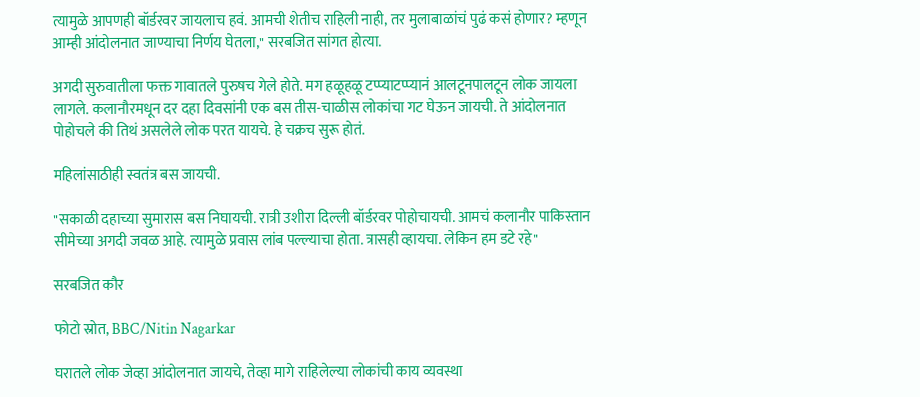त्यामुळे आपणही बॉर्डरवर जायलाच हवं. आमची शेतीच राहिली नाही, तर मुलाबाळांचं पुढं कसं होणार? म्हणून आम्ही आंदोलनात जाण्याचा निर्णय घेतला," सरबजित सांगत होत्या.

अगदी सुरुवातीला फक्त गावातले पुरुषच गेले होते. मग हळूहळू टप्प्याटप्प्यानं आलटूनपालटून लोक जायला लागले. कलानौरमधून दर दहा दिवसांनी एक बस तीस-चाळीस लोकांचा गट घेऊन जायची. ते आंदोलनात पोहोचले की तिथं असलेले लोक परत यायचे. हे चक्रच सुरू होतं.

महिलांसाठीही स्वतंत्र बस जायची.

"सकाळी दहाच्या सुमारास बस निघायची. रात्री उशीरा दिल्ली बॉर्डरवर पोहोचायची. आमचं कलानौर पाकिस्तान सीमेच्या अगदी जवळ आहे. त्यामुळे प्रवास लांब पल्ल्याचा होता. त्रासही व्हायचा. लेकिन हम डटे रहे"

सरबजित कौर

फोटो स्रोत, BBC/Nitin Nagarkar

घरातले लोक जेव्हा आंदोलनात जायचे, तेव्हा मागे राहिलेल्या लोकांची काय व्यवस्था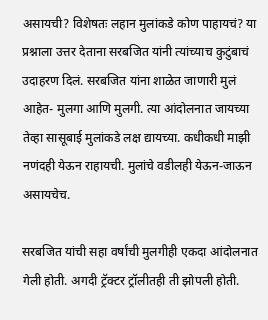असायची? विशेषतः लहान मुलांकडे कोण पाहायचं? या प्रश्नाला उत्तर देताना सरबजित यांनी त्यांच्याच कुटुंबाचं उदाहरण दिलं. सरबजित यांना शाळेत जाणारी मुलं आहेत- मुलगा आणि मुलगी. त्या आंदोलनात जायच्या तेव्हा सासूबाई मुलांकडे लक्ष द्यायच्या. कधीकधी माझी नणंदही येऊन राहायची. मुलांचे वडीलही येऊन-जाऊन असायचेच.

सरबजित यांची सहा वर्षांची मुलगीही एकदा आंदोलनात गेली होती. अगदी ट्रॅक्टर ट्रॉलीतही ती झोपली होती.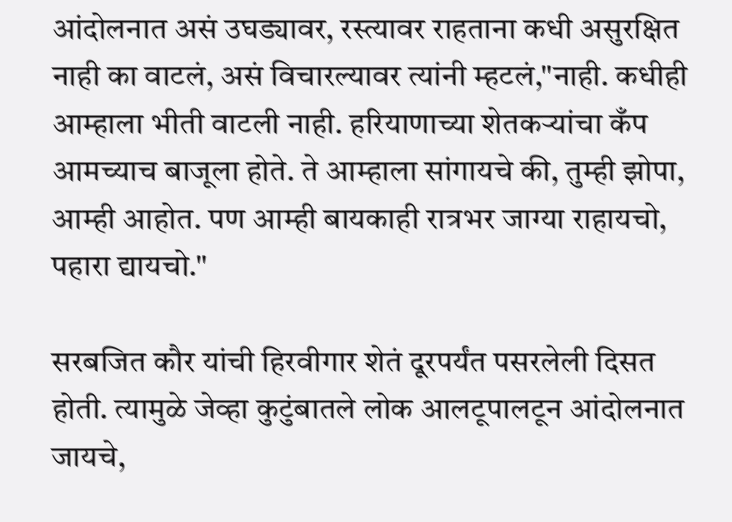आंदोलनात असं उघड्यावर, रस्त्यावर राहताना कधी असुरक्षित नाही का वाटलं, असं विचारल्यावर त्यांनी म्हटलं,"नाही. कधीही आम्हाला भीती वाटली नाही. हरियाणाच्या शेतकऱ्यांचा कँप आमच्याच बाजूला होते. ते आम्हाला सांगायचे की, तुम्ही झोपा, आम्ही आहोत. पण आम्ही बायकाही रात्रभर जाग्या राहायचो, पहारा द्यायचो."

सरबजित कौर यांची हिरवीगार शेतं दूरपर्यंत पसरलेली दिसत होती. त्यामुळे जेव्हा कुटुंबातले लोक आलटूपालटून आंदोलनात जायचे,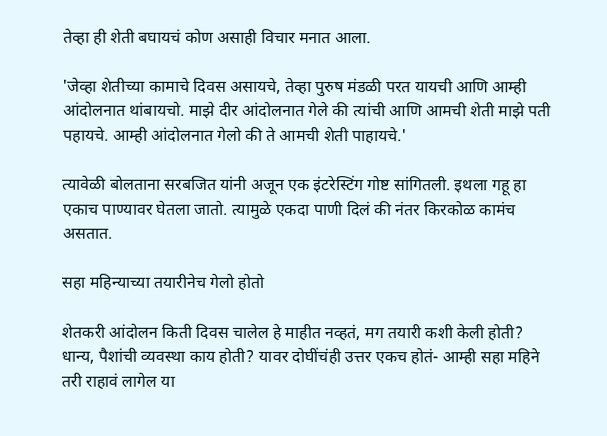तेव्हा ही शेती बघायचं कोण असाही विचार मनात आला.

'जेव्हा शेतीच्या कामाचे दिवस असायचे, तेव्हा पुरुष मंडळी परत यायची आणि आम्ही आंदोलनात थांबायचो. माझे दीर आंदोलनात गेले की त्यांची आणि आमची शेती माझे पती पहायचे. आम्ही आंदोलनात गेलो की ते आमची शेती पाहायचे.'

त्यावेळी बोलताना सरबजित यांनी अजून एक इंटरेस्टिंग गोष्ट सांगितली. इथला गहू हा एकाच पाण्यावर घेतला जातो. त्यामुळे एकदा पाणी दिलं की नंतर किरकोळ कामंच असतात.

सहा महिन्याच्या तयारीनेच गेलो होतो

शेतकरी आंदोलन किती दिवस चालेल हे माहीत नव्हतं, मग तयारी कशी केली होती? धान्य, पैशांची व्यवस्था काय होती? यावर दोघींचंही उत्तर एकच होतं- आम्ही सहा महिने तरी राहावं लागेल या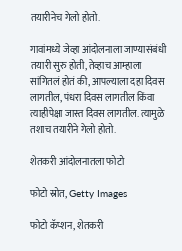तयारीनेच गेलो होतो.

गावांमध्ये जेव्हा आंदोलनाला जाण्यासंबंधी तयारी सुरु होती, तेव्हाच आम्हाला सांगितलं होतं की, आपल्याला दहा दिवस लागतील, पंधरा दिवस लागतील किंवा त्याहीपेक्षा जास्त दिवस लागतील. त्यामुळे तशाच तयारीने गेलो होतो.

शेतकरी आंदोलनातला फोटो

फोटो स्रोत, Getty Images

फोटो कॅप्शन, शेतकरी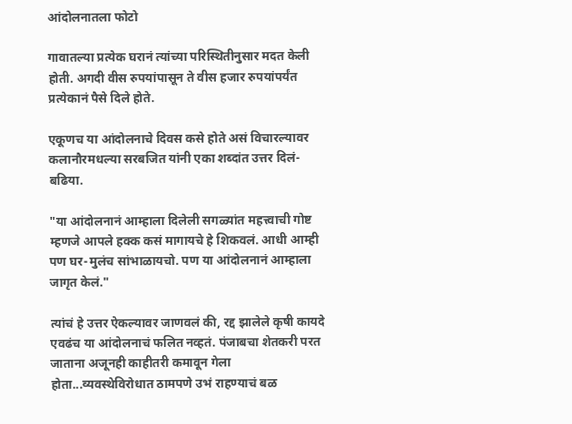आंदोलनातला फोटो

गावातल्या प्रत्येक घरानं त्यांच्या परिस्थितीनुसार मदत केली होती. अगदी वीस रुपयांपासून ते वीस हजार रुपयांपर्यंत प्रत्येकानं पैसे दिले होते.

एकूणच या आंदोलनाचे दिवस कसे होते असं विचारल्यावर कलानौरमधल्या सरबजित यांनी एका शब्दांत उत्तर दिलं- बढिया.

"या आंदोलनानं आम्हाला दिलेली सगळ्यांत महत्त्वाची गोष्ट म्हणजे आपले हक्क कसं मागायचे हे शिकवलं. आधी आम्ही पण घर-मुलंच सांभाळायचो. पण या आंदोलनानं आम्हाला जागृत केलं."

त्यांचं हे उत्तर ऐकल्यावर जाणवलं की, रद्द झालेले कृषी कायदे एवढंच या आंदोलनाचं फलित नव्हतं. पंजाबचा शेतकरी परत जाताना अजूनही काहीतरी कमावून गेला होता...व्यवस्थेविरोधात ठामपणे उभं राहण्याचं बळ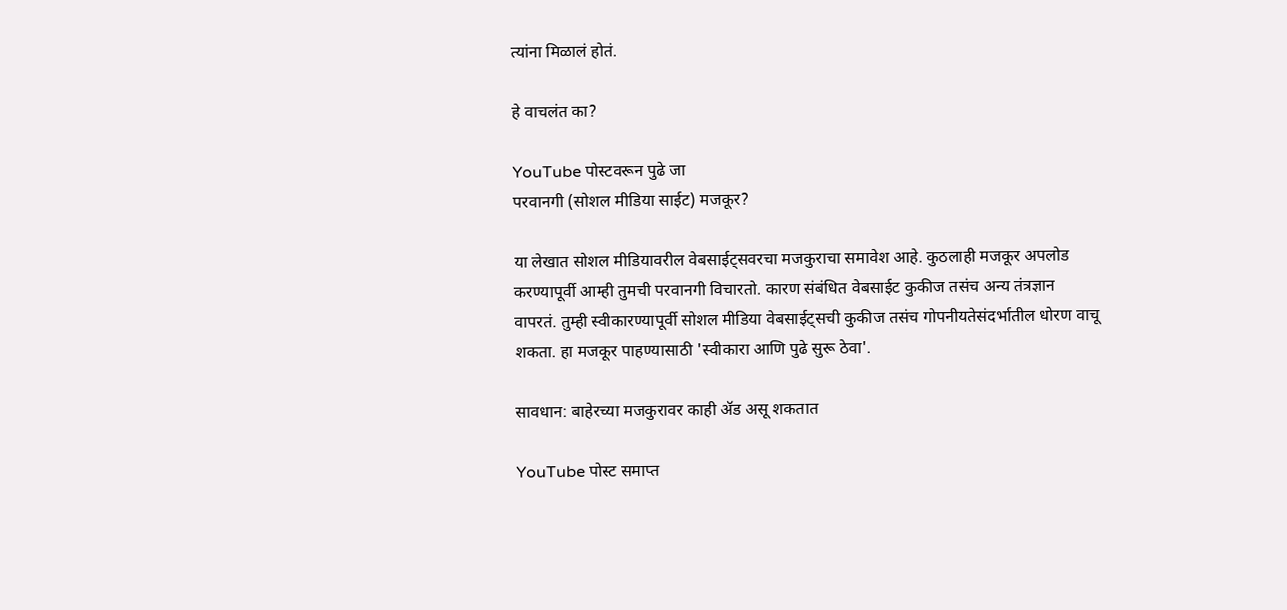त्यांना मिळालं होतं.

हे वाचलंत का?

YouTube पोस्टवरून पुढे जा
परवानगी (सोशल मीडिया साईट) मजकूर?

या लेखात सोशल मीडियावरील वेबसाईट्सवरचा मजकुराचा समावेश आहे. कुठलाही मजकूर अपलोड करण्यापूर्वी आम्ही तुमची परवानगी विचारतो. कारण संबंधित वेबसाईट कुकीज तसंच अन्य तंत्रज्ञान वापरतं. तुम्ही स्वीकारण्यापूर्वी सोशल मीडिया वेबसाईट्सची कुकीज तसंच गोपनीयतेसंदर्भातील धोरण वाचू शकता. हा मजकूर पाहण्यासाठी 'स्वीकारा आणि पुढे सुरू ठेवा'.

सावधान: बाहेरच्या मजकुरावर काही ॲड असू शकतात

YouTube पोस्ट समाप्त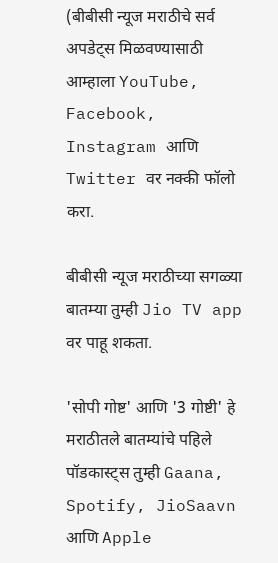(बीबीसी न्यूज मराठीचे सर्व अपडेट्स मिळवण्यासाठी आम्हाला YouTube, Facebook, Instagram आणि Twitter वर नक्की फॉलो करा.

बीबीसी न्यूज मराठीच्या सगळ्या बातम्या तुम्ही Jio TV app वर पाहू शकता.

'सोपी गोष्ट' आणि '3 गोष्टी' हे मराठीतले बातम्यांचे पहिले पॉडकास्ट्स तुम्ही Gaana, Spotify, JioSaavn आणि Apple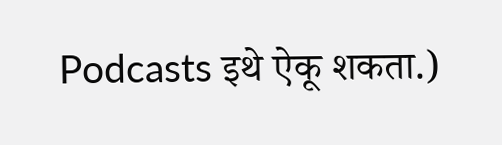Podcasts इथे ऐकू शकता.)